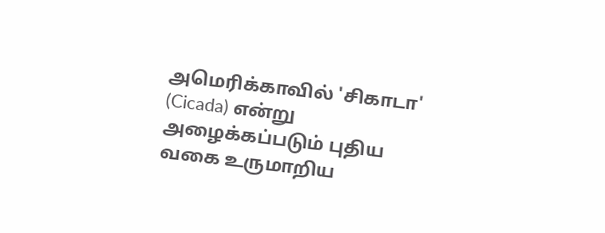அமெரிக்காவில் 'சிகாடா' (Cicada) என்று அழைக்கப்படும் புதிய வகை உருமாறிய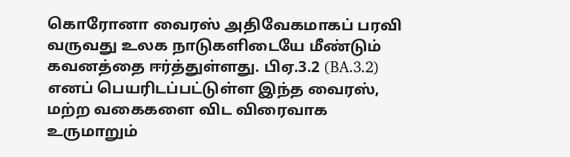கொரோனா வைரஸ் அதிவேகமாகப் பரவி வருவது உலக நாடுகளிடையே மீண்டும் கவனத்தை ஈர்த்துள்ளது. பிஏ.3.2 (BA.3.2) எனப் பெயரிடப்பட்டுள்ள இந்த வைரஸ், மற்ற வகைகளை விட விரைவாக உருமாறும்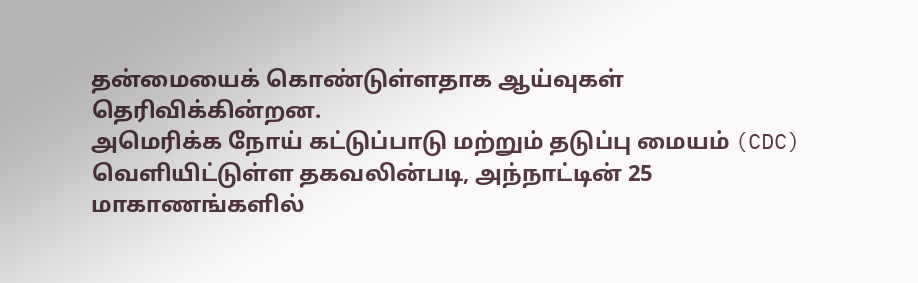தன்மையைக் கொண்டுள்ளதாக ஆய்வுகள் தெரிவிக்கின்றன.
அமெரிக்க நோய் கட்டுப்பாடு மற்றும் தடுப்பு மையம் (CDC) வெளியிட்டுள்ள தகவலின்படி, அந்நாட்டின் 25 மாகாணங்களில்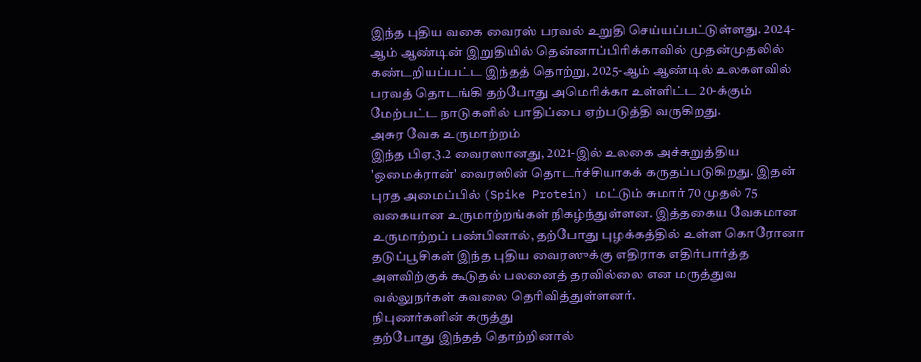இந்த புதிய வகை வைரஸ் பரவல் உறுதி செய்யப்பட்டுள்ளது. 2024-ஆம் ஆண்டின் இறுதியில் தென்னாப்பிரிக்காவில் முதன்முதலில் கண்டறியப்பட்ட இந்தத் தொற்று, 2025-ஆம் ஆண்டில் உலகளவில் பரவத் தொடங்கி தற்போது அமெரிக்கா உள்ளிட்ட 20-க்கும் மேற்பட்ட நாடுகளில் பாதிப்பை ஏற்படுத்தி வருகிறது.
அசுர வேக உருமாற்றம்
இந்த பிஏ.3.2 வைரஸானது, 2021-இல் உலகை அச்சுறுத்திய 'ஒமைக்ரான்' வைரஸின் தொடர்ச்சியாகக் கருதப்படுகிறது. இதன் புரத அமைப்பில் (Spike Protein) மட்டும் சுமார் 70 முதல் 75 வகையான உருமாற்றங்கள் நிகழ்ந்துள்ளன. இத்தகைய வேகமான உருமாற்றப் பண்பினால், தற்போது புழக்கத்தில் உள்ள கொரோனா தடுப்பூசிகள் இந்த புதிய வைரஸுக்கு எதிராக எதிர்பார்த்த அளவிற்குக் கூடுதல் பலனைத் தரவில்லை என மருத்துவ வல்லுநர்கள் கவலை தெரிவித்துள்ளனர்.
நிபுணர்களின் கருத்து
தற்போது இந்தத் தொற்றினால்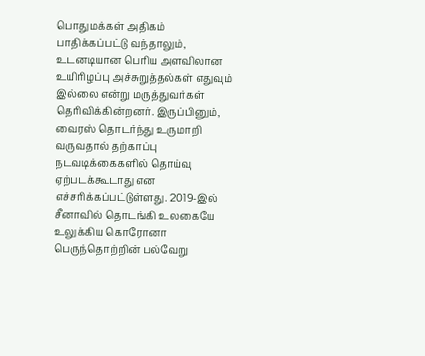பொதுமக்கள் அதிகம் பாதிக்கப்பட்டு வந்தாலும், உடனடியான பெரிய அளவிலான உயிரிழப்பு அச்சுறுத்தல்கள் எதுவும் இல்லை என்று மருத்துவர்கள் தெரிவிக்கின்றனர். இருப்பினும், வைரஸ் தொடர்ந்து உருமாறி வருவதால் தற்காப்பு நடவடிக்கைகளில் தொய்வு ஏற்படக்கூடாது என எச்சரிக்கப்பட்டுள்ளது. 2019-இல் சீனாவில் தொடங்கி உலகையே உலுக்கிய கொரோனா பெருந்தொற்றின் பல்வேறு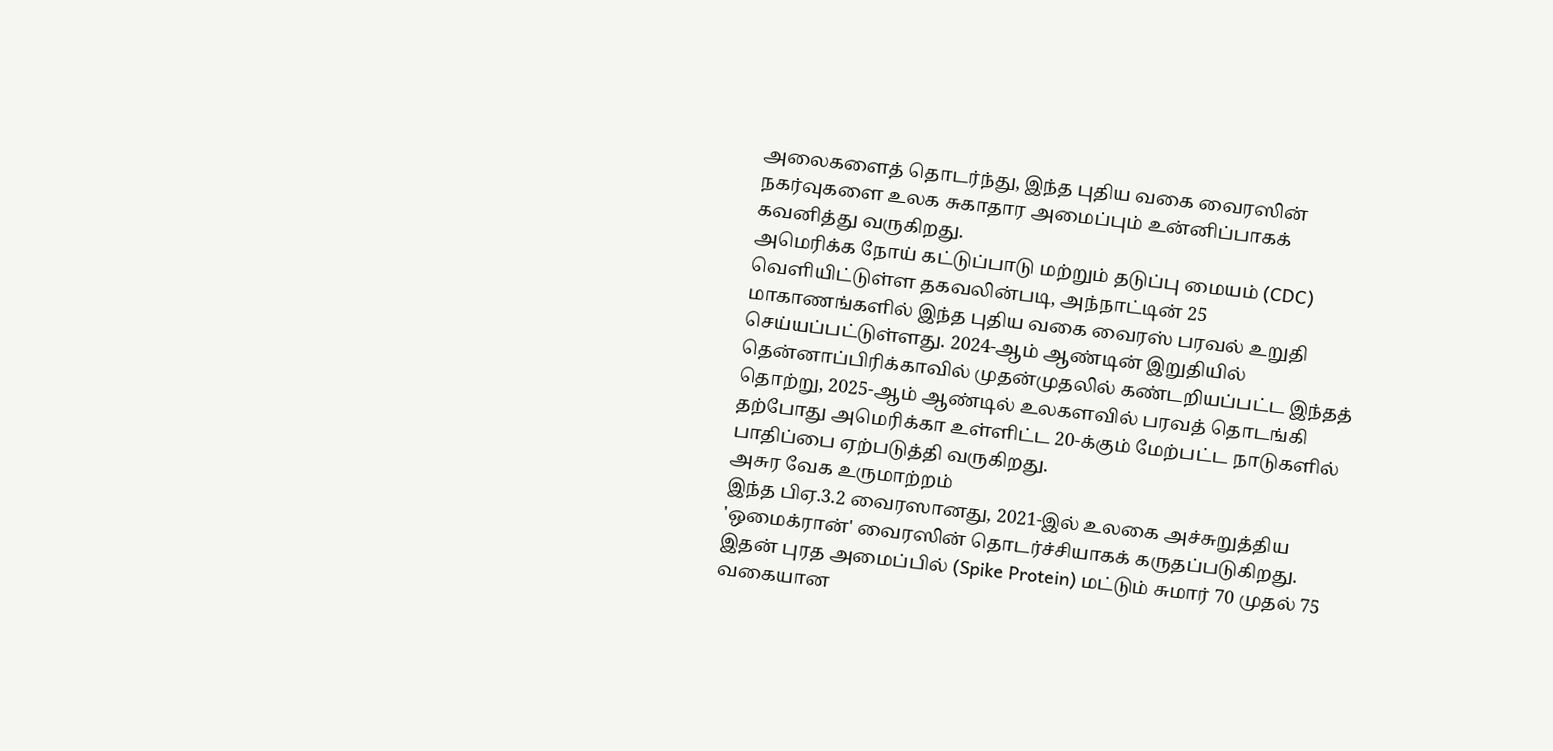அலைகளைத் தொடர்ந்து, இந்த புதிய வகை வைரஸின் நகர்வுகளை உலக சுகாதார அமைப்பும் உன்னிப்பாகக் கவனித்து வருகிறது.
அமெரிக்க நோய் கட்டுப்பாடு மற்றும் தடுப்பு மையம் (CDC) வெளியிட்டுள்ள தகவலின்படி, அந்நாட்டின் 25 மாகாணங்களில் இந்த புதிய வகை வைரஸ் பரவல் உறுதி செய்யப்பட்டுள்ளது. 2024-ஆம் ஆண்டின் இறுதியில் தென்னாப்பிரிக்காவில் முதன்முதலில் கண்டறியப்பட்ட இந்தத் தொற்று, 2025-ஆம் ஆண்டில் உலகளவில் பரவத் தொடங்கி தற்போது அமெரிக்கா உள்ளிட்ட 20-க்கும் மேற்பட்ட நாடுகளில் பாதிப்பை ஏற்படுத்தி வருகிறது.
அசுர வேக உருமாற்றம்
இந்த பிஏ.3.2 வைரஸானது, 2021-இல் உலகை அச்சுறுத்திய 'ஒமைக்ரான்' வைரஸின் தொடர்ச்சியாகக் கருதப்படுகிறது. இதன் புரத அமைப்பில் (Spike Protein) மட்டும் சுமார் 70 முதல் 75 வகையான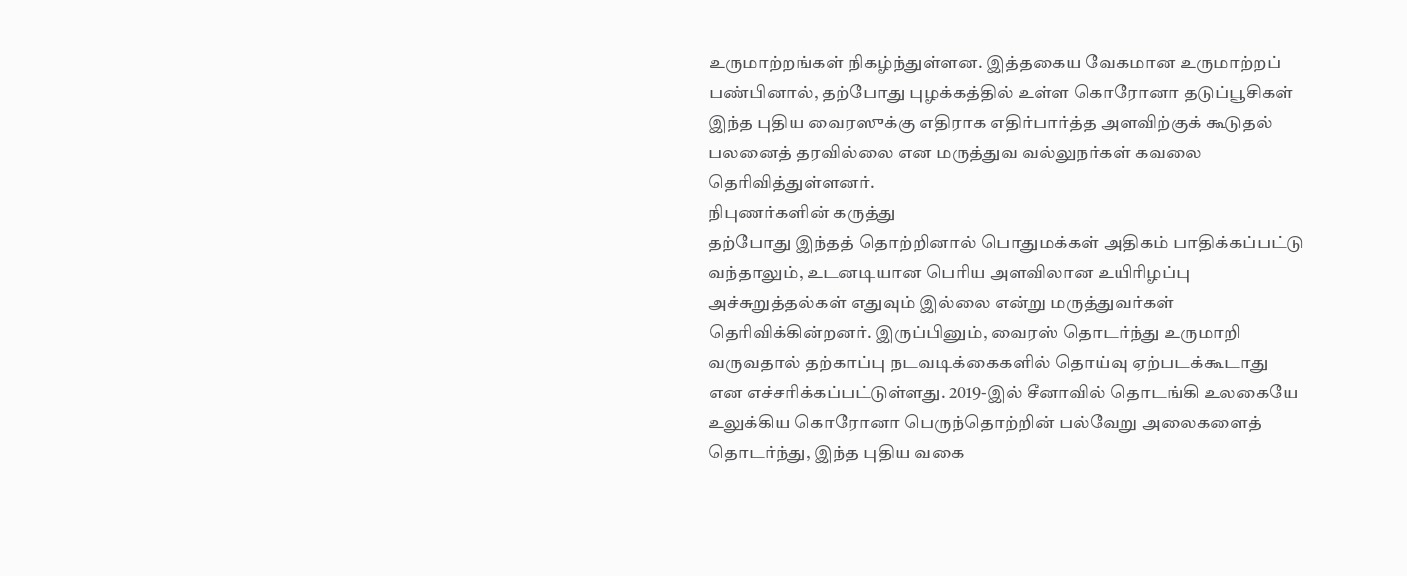உருமாற்றங்கள் நிகழ்ந்துள்ளன. இத்தகைய வேகமான உருமாற்றப் பண்பினால், தற்போது புழக்கத்தில் உள்ள கொரோனா தடுப்பூசிகள் இந்த புதிய வைரஸுக்கு எதிராக எதிர்பார்த்த அளவிற்குக் கூடுதல் பலனைத் தரவில்லை என மருத்துவ வல்லுநர்கள் கவலை தெரிவித்துள்ளனர்.
நிபுணர்களின் கருத்து
தற்போது இந்தத் தொற்றினால் பொதுமக்கள் அதிகம் பாதிக்கப்பட்டு வந்தாலும், உடனடியான பெரிய அளவிலான உயிரிழப்பு அச்சுறுத்தல்கள் எதுவும் இல்லை என்று மருத்துவர்கள் தெரிவிக்கின்றனர். இருப்பினும், வைரஸ் தொடர்ந்து உருமாறி வருவதால் தற்காப்பு நடவடிக்கைகளில் தொய்வு ஏற்படக்கூடாது என எச்சரிக்கப்பட்டுள்ளது. 2019-இல் சீனாவில் தொடங்கி உலகையே உலுக்கிய கொரோனா பெருந்தொற்றின் பல்வேறு அலைகளைத் தொடர்ந்து, இந்த புதிய வகை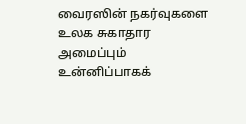வைரஸின் நகர்வுகளை உலக சுகாதார அமைப்பும் உன்னிப்பாகக்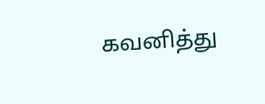கவனித்து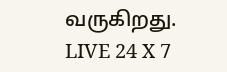வருகிறது.
LIVE 24 X 7